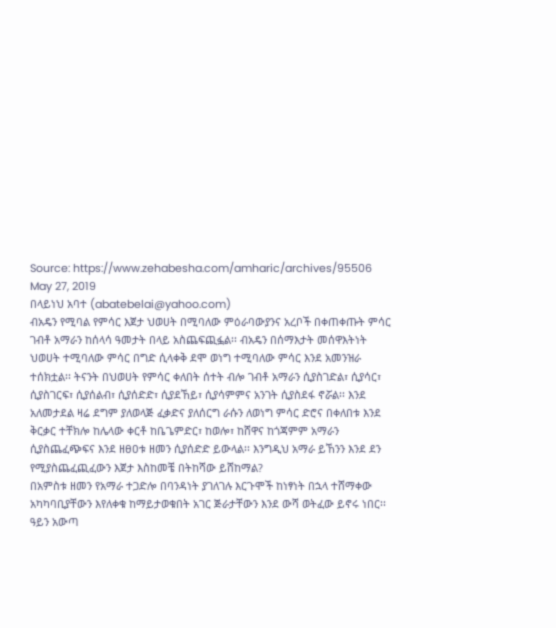Source: https://www.zehabesha.com/amharic/archives/95506
May 27, 2019
በላይነህ አባተ (abatebelai@yahoo.com)
ብአዴን የሚባል የምሳር እጀታ ህወሀት በሚባለው ምዕራባውያንና አረቦች በቀጠቀጡት ምሳር ገብቶ አማራን ከሰላሳ ዓመታት በላይ አስጨፍጪፏል፡፡ ብአዴን በሰማእታት መሰዋእትነት ህወሀት ተሚባለው ምሳር በግድ ሲላቀቅ ደሞ ወነግ ተሚባለው ምሳር እንደ አመንዝራ ተሰክቷል፡፡ ትናንት በህወሀት የምሳር ቀለበት ሰተት ብሎ ገብቶ አማራን ሲያስገድል፣ ሲያሳር፣ ሲያስገርፍ፣ ሲያሰልብ፣ ሲያሰድድ፣ ሲያደኸይ፣ ሲያሳምምና አንገት ሲያስደፋ ኖሯል፡፡ እንደ አለመታደል ዛሬ ደግም ያለወላጅ ፈቃድና ያለሰርግ ራሱን ለወነግ ምሳር ድሮና በቀለበቱ እንደ ቅርቃር ተቸክሎ ከሌላው ቀርቶ ከቤጌምድር፣ ከወሎ፣ ከሸዋና ከጎጃምም አማራን ሲያስጨፈጭፍና እንደ ዘፀዐቱ ዘመን ሲያሰድድ ይውላል፡፡ እንግዲህ አማራ ይኸንን እንደ ደን የሚያስጨፈጪፈውን እጀታ እስከመቼ በትከሻው ይሸከማል?
በአምስቱ ዘመን የአማራ ተጋድሎ በባንዳነት ያገለገሉ እርጉሞች ከነፃነት በኋላ ተሸማቀው አካካባቢያቸውን እየለቀቁ ከማይታወቁበት አገር ጅራታቸውን እንደ ውሻ ወትፈው ይኖሩ ነበር፡፡ ዓይን አውጣ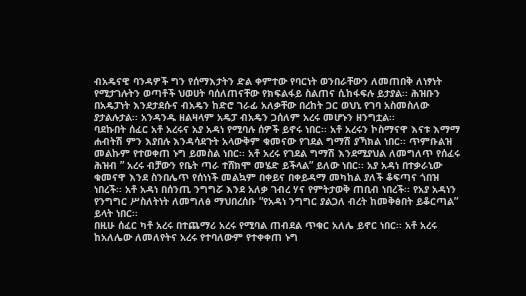ብአዴናዊ ባንዳዎች ግን የሰማእታትን ድል ቀምተው የባርነት ወንበራቸውን ለመጠበቅ ለነፃነት የሚታገሉትን ወጣቶች ህወሀት ባሰለጠናቸው የክፍልፋይ ስልጠና ሲከፋፍሉ ይታያል፡፡ ሕዝቡን በአዴፓነት እንደታደሱና ብአዴን ከድሮ ገራፊ አለቃቸው በረከት ጋር ወህኒ የገባ አስመስለው ያታልሉታል፡፡ አንዳንዱ ዘልዛላም አዴፓ ብአዴን ጋሰለም አረሩ መሆኑን ዘንግቷል፡፡
ባደኩበት ሰፈር አቶ አረሩና አያ አዳነ የሚባሉ ሰዎች ይኖሩ ነበር፡፡ አቶ አረሩን ኮስማናዋ እናቱ እማማ ሐብትሽ ምን እያበሉ እንዳሳደጉት አላውቅም ቁመናው የገደል ግማሽ ያኻክል ነበር፡፡ ጥምቡልዝ መልኩም የተወቀጠ ኑግ ይመስል ነበር፡፡ አቶ አረሩ የገደል ግማሽ እንደሚያህል ለመግለጥ የሰፈሩ ሕዝብ ” አረሩ ብቻውን የቤት ጣራ ተሸክሞ መሄድ ይችላል” ይለው ነበር፡፡ አያ አዳነ በተቃራኒው ቁመናዋ እንደ ስንበሌጥ የሰነነች መልኳም በቀይና በቀይዳማ መካከል ያለች ቆፍጣና ጎበዝ ነበረች፡፡ አቶ አዳነ በሰንጢ ንግግሯ እንደ አለቃ ገብረ ሃና የምትታወቅ ጠቢብ ነበረች፡፡ የአያ አዳነን የንግግር ሥስለትነት ለመግለፅ ማህበረሰቡ “የአዳነ ንግግር ያልጋለ ብረት ከመቅፅበት ይቆርጣል” ይላት ነበር፡፡
በዚሁ ሰፈር ካቶ አረሩ በተጨማሪ አረሩ የሚባል ጠብደል ጥቁር አለሌ ይኖር ነበር፡፡ አቶ አረሩ ከአለሌው ለመለየትና አረሩ የተባለውም የተቀቀጠ ኑግ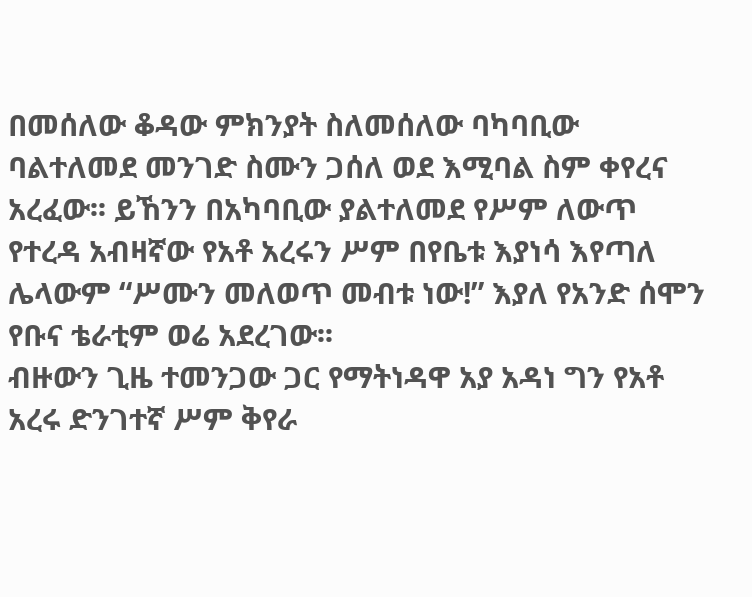በመሰለው ቆዳው ምክንያት ስለመሰለው ባካባቢው ባልተለመደ መንገድ ስሙን ጋሰለ ወደ እሚባል ስም ቀየረና አረፈው፡፡ ይኸንን በአካባቢው ያልተለመደ የሥም ለውጥ የተረዳ አብዛኛው የአቶ አረሩን ሥም በየቤቱ እያነሳ እየጣለ ሌላውም “ሥሙን መለወጥ መብቱ ነው!” እያለ የአንድ ሰሞን የቡና ቴራቲም ወሬ አደረገው፡፡
ብዙውን ጊዜ ተመንጋው ጋር የማትነዳዋ አያ አዳነ ግን የአቶ አረሩ ድንገተኛ ሥም ቅየራ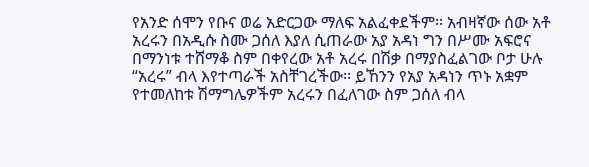የአንድ ሰሞን የቡና ወሬ አድርጋው ማለፍ አልፈቀደችም፡፡ አብዛኛው ሰው አቶ አረሩን በአዲሱ ስሙ ጋሰለ እያለ ሲጠራው አያ አዳነ ግን በሥሙ አፍሮና በማንነቱ ተሸማቆ ስም በቀየረው አቶ አረሩ በሽቃ በማያስፈልገው ቦታ ሁሉ “አረሩ” ብላ እየተጣራች አስቸገረችው፡፡ ይኸንን የአያ አዳነን ጥኑ አቋም የተመለከቱ ሽማግሌዎችም አረሩን በፈለገው ስም ጋሰለ ብላ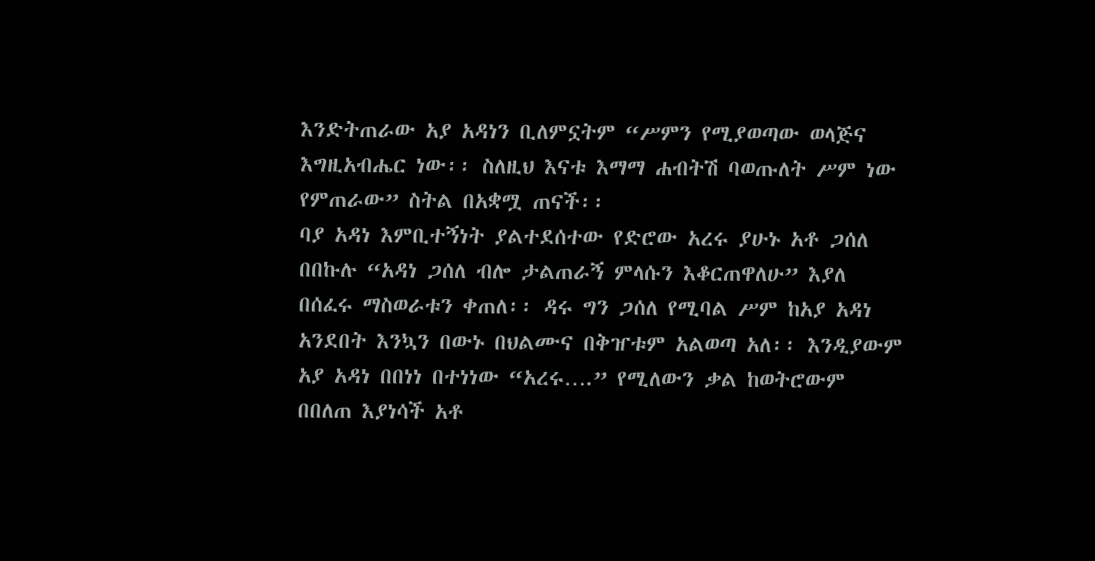እንድትጠራው አያ አዳነን ቢለምኗትም “ሥምን የሚያወጣው ወላጅና እግዚአብሔር ነው፡፡ ስለዚህ እናቱ እማማ ሐብትሽ ባወጡለት ሥም ነው የምጠራው” ስትል በአቋሟ ጠናች፡፡
ባያ አዳነ እምቢተኝነት ያልተደሰተው የድሮው አረሩ ያሁኑ አቶ ጋሰለ በበኩሉ “አዳነ ጋሰለ ብሎ ታልጠራኝ ምላሱን እቆርጠዋለሁ” እያለ በሰፈሩ ማስወራቱን ቀጠለ፡፡ ዳሩ ግን ጋሰለ የሚባል ሥም ከአያ አዳነ አንደበት እንኳን በውኑ በህልሙና በቅዠቱም አልወጣ አለ፡፡ እንዲያውም አያ አዳነ በበነነ በተነነው “አረሩ….” የሚለውን ቃል ከወትሮውም በበለጠ እያነሳች አቶ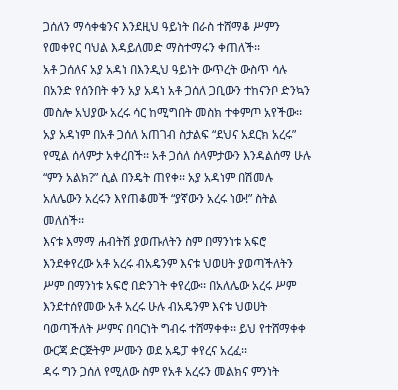ጋሰለን ማሳቀቁንና እንደዚህ ዓይነት በራስ ተሸማቆ ሥምን የመቀየር ባህል እዳይለመድ ማስተማሩን ቀጠለች፡፡
አቶ ጋሰለና አያ አዳነ በእንዲህ ዓይነት ውጥረት ውስጥ ሳሉ በአንድ የሰንበት ቀን አያ አዳነ አቶ ጋሰለ ጋቢውን ተከናንቦ ድንኳን መስሎ አህያው አረሩ ሳር ከሚግበት መስክ ተቀምጦ አየችው፡፡ አያ አዳነም በአቶ ጋሰለ አጠገብ ስታልፍ “ደህና አደርክ አረሩ” የሚል ሰላምታ አቀረበች፡፡ አቶ ጋሰለ ሰላምታውን እንዳልሰማ ሁሉ “ምን አልክ?” ሲል በንዴት ጠየቀ፡፡ አያ አዳነም በሽመሉ አለሌውን አረሩን እየጠቆመች “ያኛውን አረሩ ነው!” ስትል መለሰች፡፡
እናቱ እማማ ሐብትሽ ያወጡለትን ስም በማንነቱ አፍሮ እንደቀየረው አቶ አረሩ ብአዴንም እናቱ ህወሀት ያወጣችለትን ሥም በማንነቱ አፍሮ በድንገት ቀየረው፡፡ በአለሌው አረሩ ሥም እንደተሰየመው አቶ አረሩ ሁሉ ብአዴንም እናቱ ህወሀት ባወጣችለት ሥምና በባርነት ግብሩ ተሸማቀቀ፡፡ ይህ የተሸማቀቀ ውርጃ ድርጅትም ሥሙን ወደ አዴፓ ቀየረና አረፈ፡፡
ዳሩ ግን ጋሰለ የሚለው ስም የአቶ አረሩን መልክና ምንነት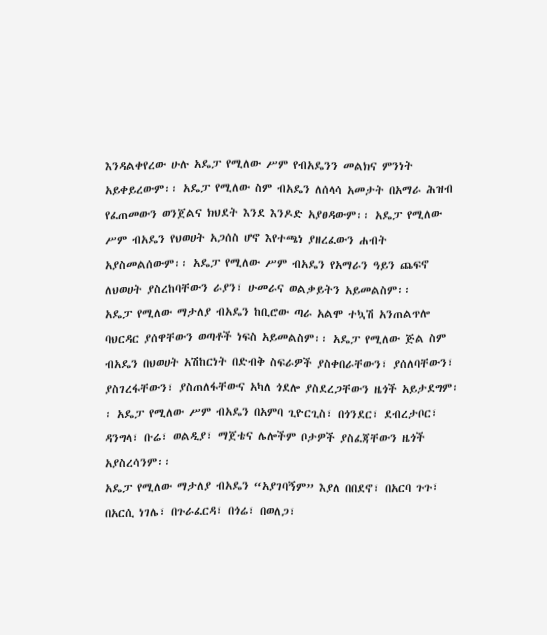እንዳልቀየረው ሁሉ አዴፓ የሚለው ሥም የብአዴንን መልክና ምንነት አይቀይረውም፡፡ አዴፓ የሚለው ስም ብአዴን ለሰላሳ አመታት በአማራ ሕዝብ የፈጠመውን ወንጀልና ክህደት እንደ እንዶድ አያፀዳውም፡፡ አዴፓ የሚለው ሥም ብአዴን የህወሀት አጋሰስ ሆኖ እየተጫነ ያዘረፈውን ሐብት አያስመልሰውም፡፡ አዴፓ የሚለው ሥም ብአዴን የአማራን ዓይን ጨፍኖ ለህወሀት ያስረከባቸውን ራያን፣ ሁመራና ወልቃይትን አይመልስም፡፡
አዴፓ የሚለው ማታለያ ብአዴን ከቢሮው ጣራ አልሞ ተኳሽ አንጠልጥሎ ባህርዳር ያሰዋቸውን ወጣቶች ነፍስ አይመልስም፡፡ አዴፓ የሚለው ጅል ስም ብአዴን በህወሀት አሽከርነት በድብቅ ስፍራዎች ያስቀበራቸውን፣ ያሰለባቸውን፣ ያስገረፋቸውን፣ ያስጠለፋቸውና አካለ ጎደሎ ያስደረጋቸውን ዜጎች አይታደግም፡፡ አዴፓ የሚለው ሥም ብአዴን በአምባ ጊዮርጊስ፣ በጎንደር፣ ደብረታቦር፣ ዳንግላ፣ ቡሬ፣ ወልዲያ፣ ማጀቴና ሌሎችም ቦታዎች ያስፈጃቸውን ዜጎች አያስረሳንም፡፡
አዴፓ የሚለው ማታለያ ብአዴን “አያገባኝም” እያለ በበደኖ፣ በአርባ ጉጉ፣ በአርሲ ነገሌ፣ በጉራፈርዳ፣ በጎሬ፣ በወለጋ፣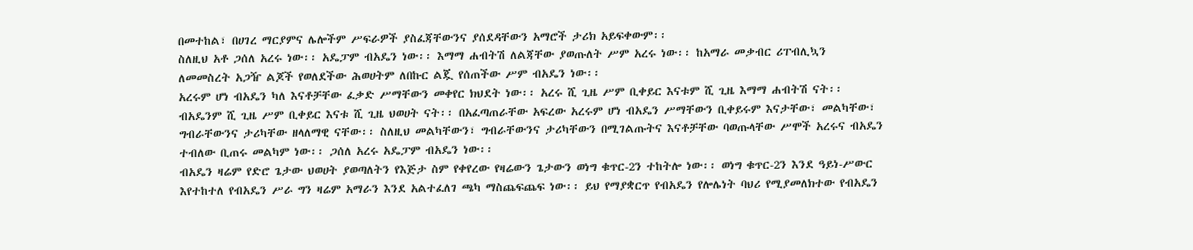በመተከል፣ በሀገረ ማርያምና ሌሎችም ሥፍራዎች ያስፈጃቸውንና ያሰደዳቸውን አማሮች ታሪክ አይፍቀውም፡፡
ስለዚህ አቶ ጋሰለ አረሩ ነው፡፡ አዴፓም ብአዴን ነው፡፡ እማማ ሐብትሽ ለልጃቸው ያወጡለት ሥም አረሩ ነው፡፡ ከአማራ መቃብር ሪፐብሊኳን ለመመስረት አጋዥ ልጆች የወለደችው ሕወሀትም ለበኩር ልጇ የሰጠችው ሥም ብአዴን ነው፡፡
አረሩም ሆነ ብአዴን ካለ እናቶቻቸው ፈቃድ ሥማቸውን መቀየር ክህደት ነው፡፡ አረሩ ሺ ጊዜ ሥም ቢቀይር እናቱም ሺ ጊዜ እማማ ሐብትሽ ናት፡፡ ብአዴንም ሺ ጊዜ ሥም ቢቀይር እናቱ ሺ ጊዜ ህወሀት ናት፡፡ በአፈጣጠራቸው አፍረው አረሩም ሆነ ብአዴን ሥማቸውን ቢቀይሩም እናታቸው፣ መልካቸው፣ ግብራቸውንና ታሪካቸው ዘላለማዊ ናቸው፡፡ ስለዚህ መልካቸውን፣ ግብራቸውንና ታሪካቸውን በሚገልጡትና እናቶቻቸው ባወጡላቸው ሥሞች አረሩና ብአዴን ተብለው ቢጠሩ መልካም ነው፡፡ ጋሰለ አረሩ አዴፓም ብአዴን ነው፡፡
ብአዴን ዛሬም የድሮ ጌታው ህወሀት ያወጣለትን የእጅታ ስም የቀየረው የዛሬውን ጌታውን ወነግ ቁጥር-2ን ተከትሎ ነው፡፡ ወነግ ቁጥር-2ን እንደ ዓይነ-ሥውር እየተከተለ የብአዴን ሥራ ግን ዛሬም አማራን እንደ አልተፈለገ ጫካ ማስጨፍጨፍ ነው፡፡ ይህ የማያቋርጥ የብአዴን የሎሌነት ባህሪ የሚያመለክተው የብአዴን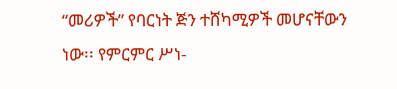“መሪዎች” የባርነት ጅን ተሸካሚዎች መሆናቸውን ነው፡፡ የምርምር ሥነ-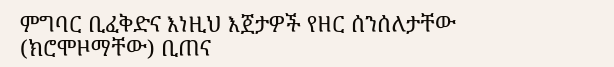ምግባር ቢፈቅድና እነዚህ እጀታዎች የዘር ሰንሰለታቸው (ክሮሞዞማቸው) ቢጠና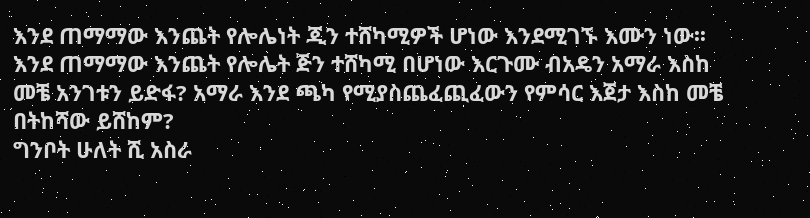እንደ ጠማማው እንጨት የሎሌነት ጂን ተሸካሚዎች ሆነው እንደሚገኙ እሙን ነው፡፡ እንደ ጠማማው እንጨት የሎሌት ጅን ተሸካሚ በሆነው እርጉሙ ብአዴን አማራ እስከ መቼ አንገቱን ይድፋ? አማራ እንደ ጫካ የሚያስጨፈጪፈውን የምሳር እጀታ እስከ መቼ በትከሻው ይሸከም?
ግንቦት ሁለት ሺ አስራ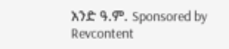አንድ ዓ.ም. Sponsored by Revcontent